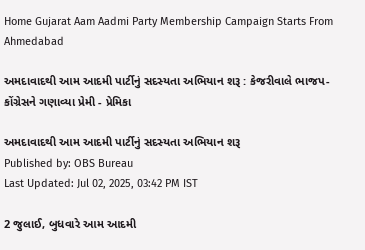Home Gujarat Aam Aadmi Party Membership Campaign Starts From Ahmedabad

અમદાવાદથી આમ આદમી પાર્ટીનું સદસ્યતા અભિયાન શરૂ : કેજરીવાલે ભાજપ-કોંગ્રેસને ગણાવ્યા પ્રેમી - પ્રેમિકા

અમદાવાદથી આમ આદમી પાર્ટીનું સદસ્યતા અભિયાન શરૂ
Published by: OBS Bureau
Last Updated: Jul 02, 2025, 03:42 PM IST

2 જુલાઈ, બુધવારે આમ આદમી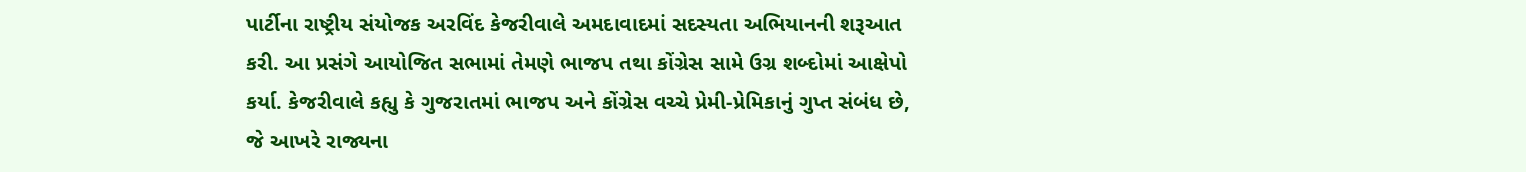પાર્ટીના રાષ્ટ્રીય સંયોજક અરવિંદ કેજરીવાલે અમદાવાદમાં સદસ્યતા અભિયાનની શરૂઆત કરી. આ પ્રસંગે આયોજિત સભામાં તેમણે ભાજપ તથા કોંગ્રેસ સામે ઉગ્ર શબ્દોમાં આક્ષેપો કર્યા. કેજરીવાલે કહ્યુ કે ગુજરાતમાં ભાજપ અને કોંગ્રેસ વચ્ચે પ્રેમી-પ્રેમિકાનું ગુપ્ત સંબંધ છે, જે આખરે રાજ્યના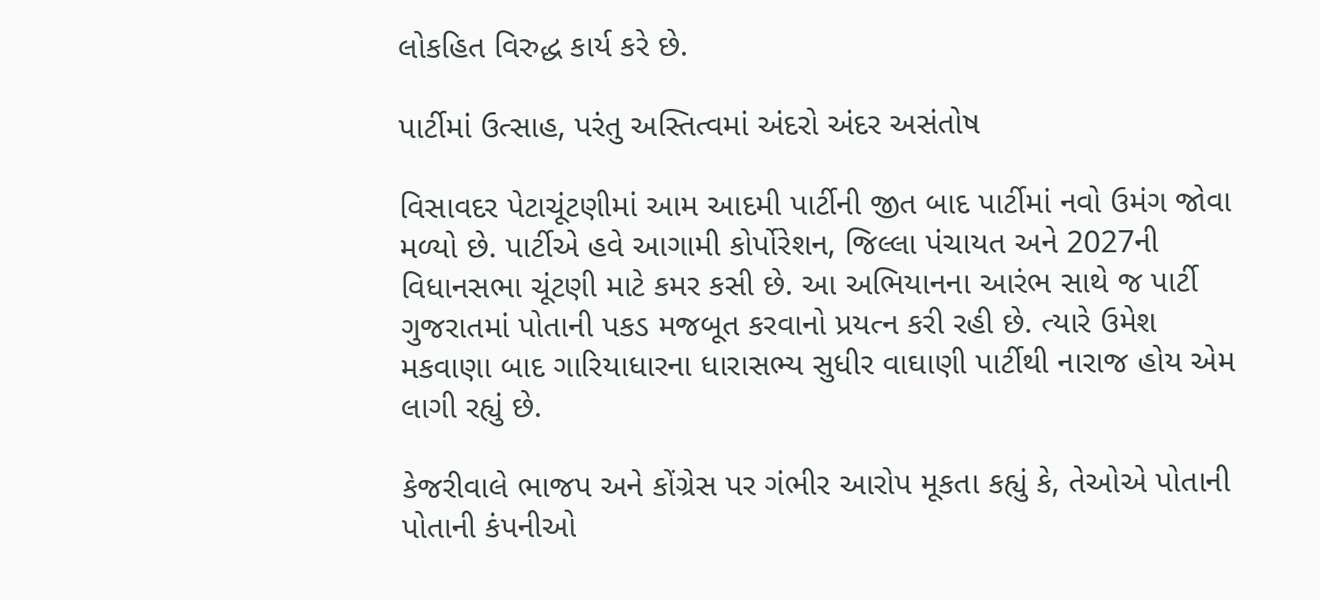લોકહિત વિરુદ્ધ કાર્ય કરે છે.

પાર્ટીમાં ઉત્સાહ, પરંતુ અસ્તિત્વમાં અંદરો અંદર અસંતોષ

વિસાવદર પેટાચૂંટણીમાં આમ આદમી પાર્ટીની જીત બાદ પાર્ટીમાં નવો ઉમંગ જોવા મળ્યો છે. પાર્ટીએ હવે આગામી કોર્પોરેશન, જિલ્લા પંચાયત અને 2027ની વિધાનસભા ચૂંટણી માટે કમર કસી છે. આ અભિયાનના આરંભ સાથે જ પાર્ટી ગુજરાતમાં પોતાની પકડ મજબૂત કરવાનો પ્રયત્ન કરી રહી છે. ત્યારે ઉમેશ મકવાણા બાદ ગારિયાધારના ધારાસભ્ય સુધીર વાઘાણી પાર્ટીથી નારાજ હોય એમ લાગી રહ્યું છે.

કેજરીવાલે ભાજપ અને કોંગ્રેસ પર ગંભીર આરોપ મૂકતા કહ્યું કે, તેઓએ પોતાની પોતાની કંપનીઓ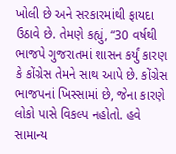ખોલી છે અને સરકારમાંથી ફાયદા ઉઠાવે છે. તેમણે કહ્યું, “30 વર્ષથી ભાજપે ગુજરાતમાં શાસન કર્યું કારણ કે કોંગ્રેસ તેમને સાથ આપે છે. કોંગ્રેસ ભાજપનાં ખિસ્સામાં છે, જેના કારણે લોકો પાસે વિકલ્પ નહોતો. હવે સામાન્ય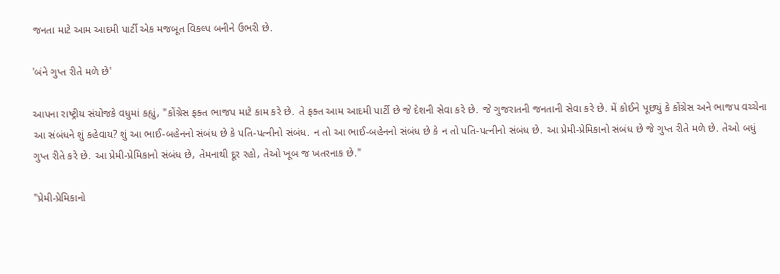જનતા માટે આમ આદમી પાર્ટી એક મજબૂત વિકલ્પ બનીને ઉભરી છે.

'બંને ગુપ્ત રીતે મળે છે'

આપના રાષ્ટ્રીય સંયોજકે વધુમાં કહ્યું, "કોંગ્રેસ ફક્ત ભાજપ માટે કામ કરે છે. તે ફક્ત આમ આદમી પાર્ટી છે જે દેશની સેવા કરે છે. જે ગુજરાતની જનતાની સેવા કરે છે. મેં કોઈને પૂછ્યું કે કોંગ્રેસ અને ભાજપ વચ્ચેના આ સંબંધને શું કહેવાય? શું આ ભાઈ-બહેનનો સંબંધ છે કે પતિ-પત્નીનો સંબંધ. ન તો આ ભાઈ-બહેનનો સંબંધ છે કે ન તો પતિ-પત્નીનો સંબંધ છે. આ પ્રેમી-પ્રેમિકાનો સંબંધ છે જે ગુપ્ત રીતે મળે છે. તેઓ બધું ગુપ્ત રીતે કરે છે. આ પ્રેમી-પ્રેમિકાનો સંબંધ છે, તેમનાથી દૂર રહો, તેઓ ખૂબ જ ખતરનાક છે."

"પ્રેમી-પ્રેમિકાનો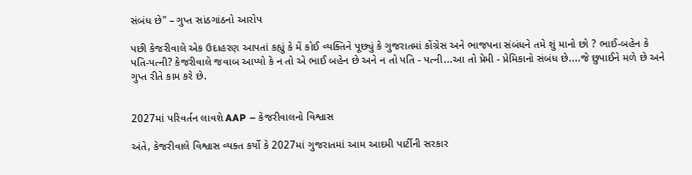સંબંધ છે" – ગુપ્ત સાંઠગાંઠનો આરોપ

પછી કેજરીવાલે એક ઉદાહરણ આપતાં કહ્યું કે મેં કોઈ વ્યક્તિને પૂછ્યું કે ગુજરાતમાં કોંગ્રેસ અને ભાજપના સંબંધને તમે શું માનો છો ? ભાઈ-બહેન કે પતિ-પત્ની? કેજરીવાલે જવાબ આપ્યો કે ન તો એ ભાઈ બહેન છે અને ન તો પતિ - પત્ની...આ તો પ્રેમી - પ્રેમિકાનો સંબંધ છે....જે છુપાઈને મળે છે અને ગુપ્ત રીતે કામ કરે છે.


2027માં પરિવર્તન લાવશે AAP – કેજરીવાલનો વિશ્વાસ

અંતે, કેજરીવાલે વિશ્વાસ વ્યક્ત કર્યો કે 2027માં ગુજરાતમાં આમ આદમી પાર્ટીની સરકાર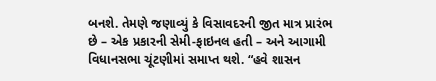બનશે. તેમણે જણાવ્યું કે વિસાવદરની જીત માત્ર પ્રારંભ છે – એક પ્રકારની સેમી-ફાઇનલ હતી – અને આગામી વિધાનસભા ચૂંટણીમાં સમાપ્ત થશે. “હવે શાસન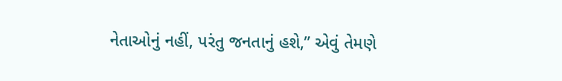નેતાઓનું નહીં, પરંતુ જનતાનું હશે,” એવું તેમણે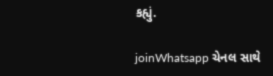કહ્યું.

joinWhatsapp ચેનલ સાથે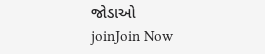જોડાઓ
joinJoin Now